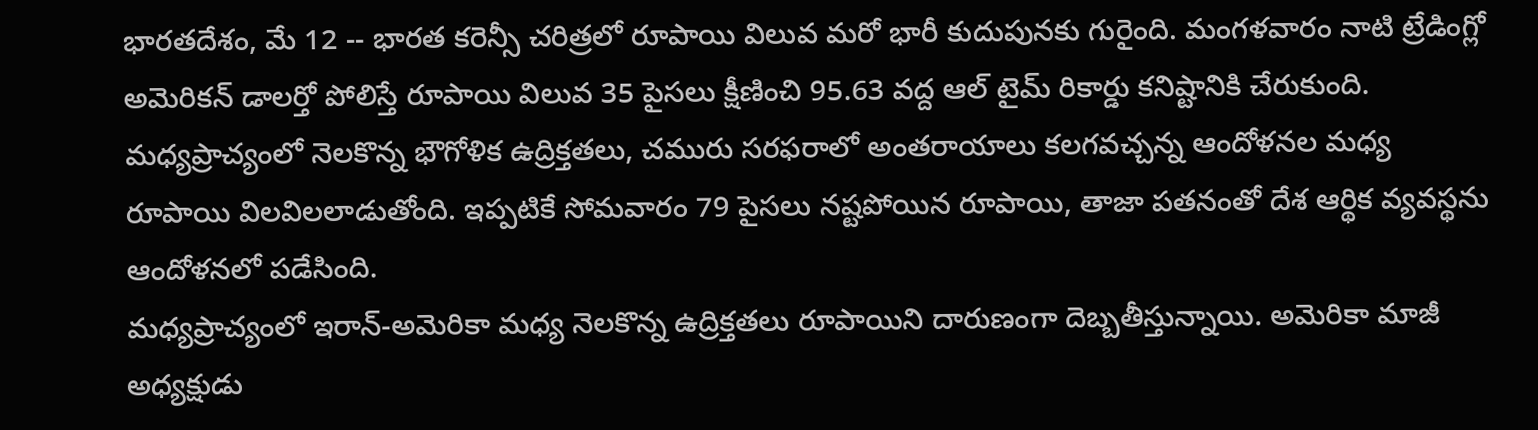భారతదేశం, మే 12 -- భారత కరెన్సీ చరిత్రలో రూపాయి విలువ మరో భారీ కుదుపునకు గురైంది. మంగళవారం నాటి ట్రేడింగ్లో అమెరికన్ డాలర్తో పోలిస్తే రూపాయి విలువ 35 పైసలు క్షీణించి 95.63 వద్ద ఆల్ టైమ్ రికార్డు కనిష్టానికి చేరుకుంది. మధ్యప్రాచ్యంలో నెలకొన్న భౌగోళిక ఉద్రిక్తతలు, చమురు సరఫరాలో అంతరాయాలు కలగవచ్చన్న ఆందోళనల మధ్య రూపాయి విలవిలలాడుతోంది. ఇప్పటికే సోమవారం 79 పైసలు నష్టపోయిన రూపాయి, తాజా పతనంతో దేశ ఆర్థిక వ్యవస్థను ఆందోళనలో పడేసింది.
మధ్యప్రాచ్యంలో ఇరాన్-అమెరికా మధ్య నెలకొన్న ఉద్రిక్తతలు రూపాయిని దారుణంగా దెబ్బతీస్తున్నాయి. అమెరికా మాజీ అధ్యక్షుడు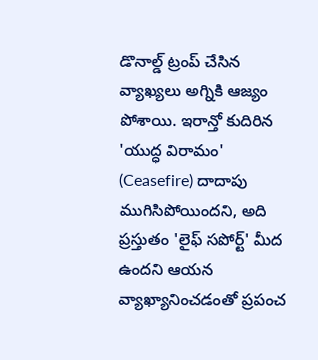డొనాల్డ్ ట్రంప్ చేసిన వ్యాఖ్యలు అగ్నికి ఆజ్యం పోశాయి. ఇరాన్తో కుదిరిన 'యుద్ధ విరామం' (Ceasefire) దాదాపు ముగిసిపోయిందని, అది ప్రస్తుతం 'లైఫ్ సపోర్ట్' మీద ఉందని ఆయన వ్యాఖ్యానించడంతో ప్రపంచ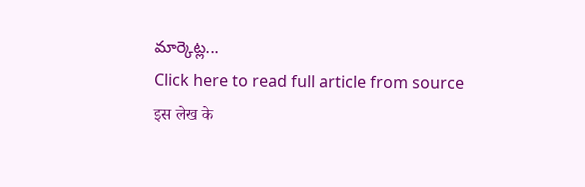మార్కెట్ల...
Click here to read full article from source
इस लेख के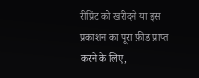रीप्रिंट को खरीदने या इस प्रकाशन का पूरा फ़ीड प्राप्त करने के लिए,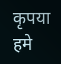कृपया
हमे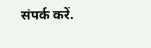संपर्क करें.